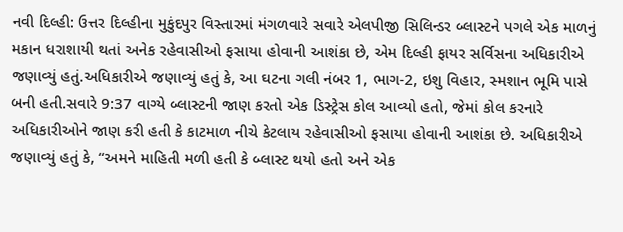નવી દિલ્હી: ઉત્તર દિલ્હીના મુકુંદપુર વિસ્તારમાં મંગળવારે સવારે એલપીજી સિલિન્ડર બ્લાસ્ટને પગલે એક માળનું મકાન ધરાશાયી થતાં અનેક રહેવાસીઓ ફસાયા હોવાની આશંકા છે, એમ દિલ્હી ફાયર સર્વિસના અધિકારીએ જણાવ્યું હતું.અધિકારીએ જણાવ્યું હતું કે, આ ઘટના ગલી નંબર 1, ભાગ-2, ઇશુ વિહાર, સ્મશાન ભૂમિ પાસે બની હતી.સવારે 9:37 વાગ્યે બ્લાસ્ટની જાણ કરતો એક ડિસ્ટ્રેસ કોલ આવ્યો હતો, જેમાં કોલ કરનારે અધિકારીઓને જાણ કરી હતી કે કાટમાળ નીચે કેટલાય રહેવાસીઓ ફસાયા હોવાની આશંકા છે. અધિકારીએ જણાવ્યું હતું કે, “અમને માહિતી મળી હતી કે બ્લાસ્ટ થયો હતો અને એક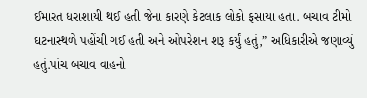ઈમારત ધરાશાયી થઈ હતી જેના કારણે કેટલાક લોકો ફસાયા હતા. બચાવ ટીમો ઘટનાસ્થળે પહોંચી ગઈ હતી અને ઓપરેશન શરૂ કર્યું હતું,” અધિકારીએ જણાવ્યું હતું.પાંચ બચાવ વાહનો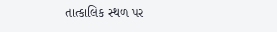તાત્કાલિક સ્થળ પર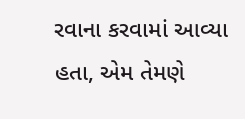રવાના કરવામાં આવ્યા હતા, એમ તેમણે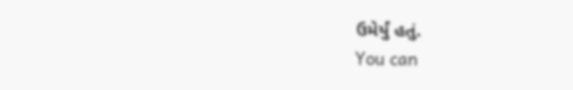ઉમેર્યું હતું.
You can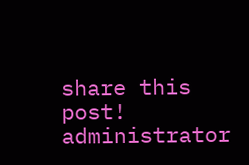share this post!
administrator